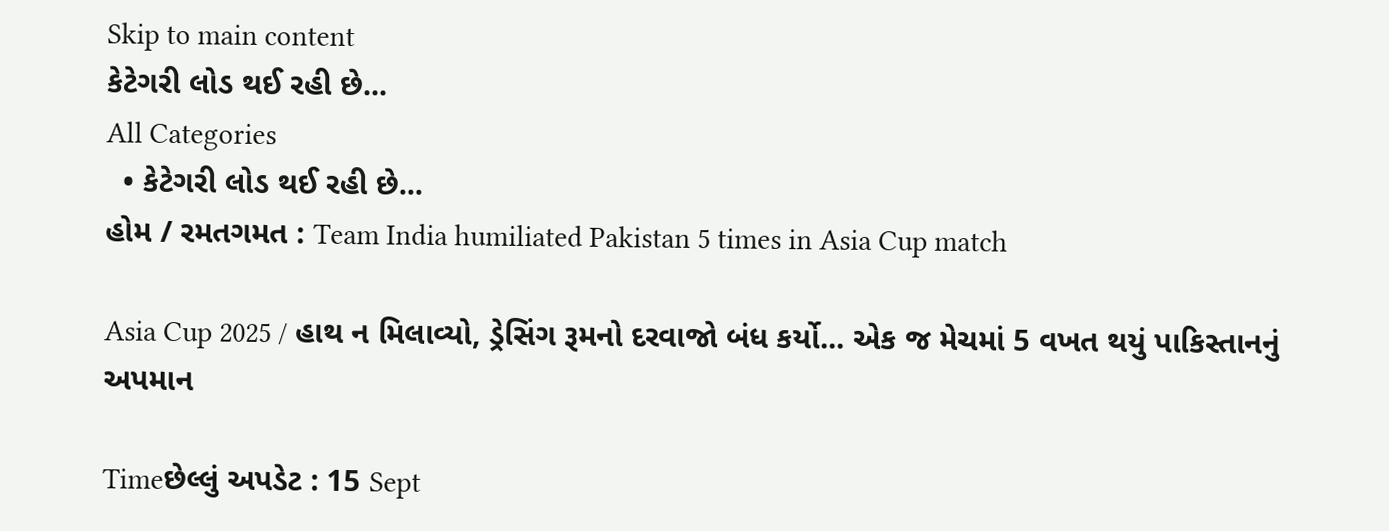Skip to main content
કેટેગરી લોડ થઈ રહી છે...
All Categories
  • કેટેગરી લોડ થઈ રહી છે...
હોમ / રમતગમત : Team India humiliated Pakistan 5 times in Asia Cup match

Asia Cup 2025 / હાથ ન મિલાવ્યો, ડ્રેસિંગ રૂમનો દરવાજો બંધ કર્યો... એક જ મેચમાં 5 વખત થયું પાકિસ્તાનનું અપમાન

Timeછેલ્લું અપડેટ : 15 Sept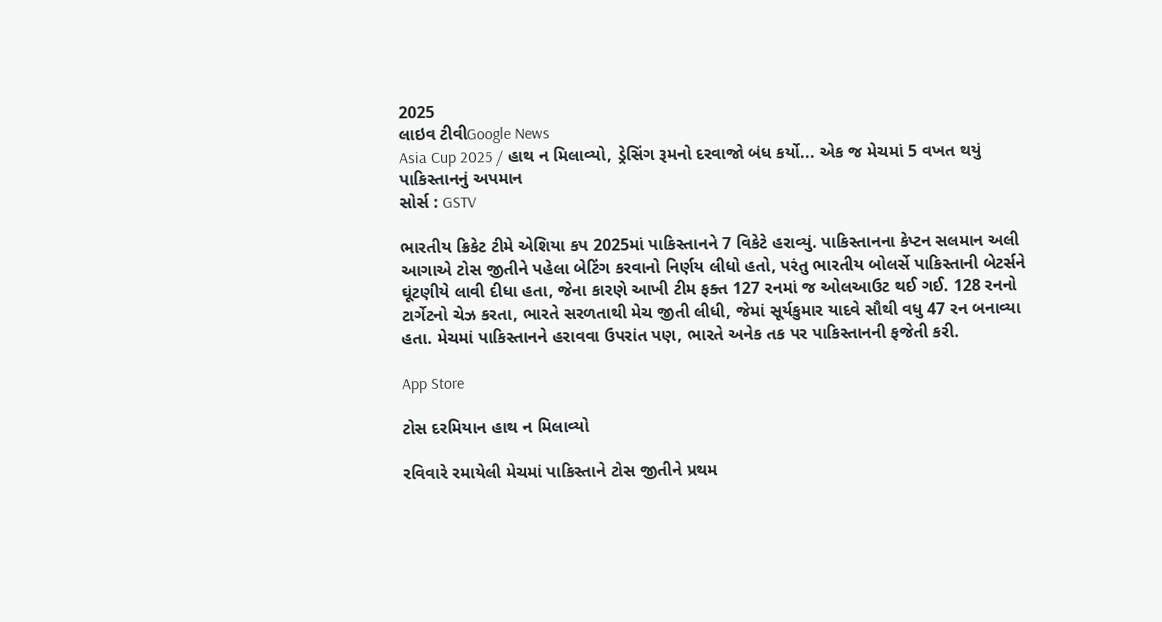2025
લાઇવ ટીવીGoogle News
Asia Cup 2025 / હાથ ન મિલાવ્યો, ડ્રેસિંગ રૂમનો દરવાજો બંધ કર્યો... એક જ મેચમાં 5 વખત થયું પાકિસ્તાનનું અપમાન
સોર્સ : GSTV

ભારતીય ક્રિકેટ ટીમે એશિયા કપ 2025માં પાકિસ્તાનને 7 વિકેટે હરાવ્યું. પાકિસ્તાનના કેપ્ટન સલમાન અલી આગાએ ટોસ જીતીને પહેલા બેટિંગ કરવાનો નિર્ણય લીધો હતો, પરંતુ ભારતીય બોલર્સે પાકિસ્તાની બેટર્સને ઘૂંટણીયે લાવી દીધા હતા, જેના કારણે આખી ટીમ ફક્ત 127 રનમાં જ ઓલઆઉટ થઈ ગઈ. 128 રનનો ટાર્ગેટનો ચેઝ કરતા, ભારતે સરળતાથી મેચ જીતી લીધી, જેમાં સૂર્યકુમાર યાદવે સૌથી વધુ 47 રન બનાવ્યા હતા. મેચમાં પાકિસ્તાનને હરાવવા ઉપરાંત પણ, ભારતે અનેક તક પર પાકિસ્તાનની ફજેતી કરી.

App Store

ટોસ દરમિયાન હાથ ન મિલાવ્યો

રવિવારે રમાયેલી મેચમાં પાકિસ્તાને ટોસ જીતીને પ્રથમ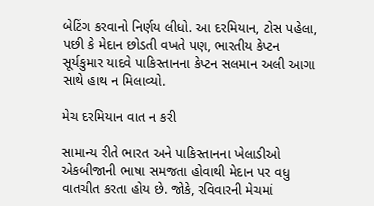બેટિંગ કરવાનો નિર્ણય લીધો. આ દરમિયાન, ટોસ પહેલા, પછી કે મેદાન છોડતી વખતે પણ, ભારતીય કેપ્ટન સૂર્યકુમાર યાદવે પાકિસ્તાનના કેપ્ટન સલમાન અલી આગા સાથે હાથ ન મિલાવ્યો.

મેચ દરમિયાન વાત ન કરી

સામાન્ય રીતે ભારત અને પાકિસ્તાનના ખેલાડીઓ એકબીજાની ભાષા સમજતા હોવાથી મેદાન પર વધુ વાતચીત કરતા હોય છે. જોકે, રવિવારની મેચમાં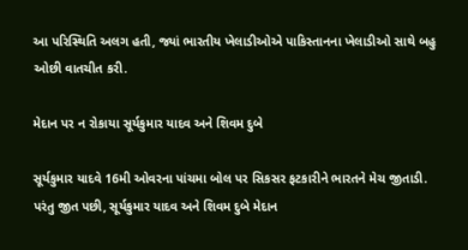આ પરિસ્થિતિ અલગ હતી, જ્યાં ભારતીય ખેલાડીઓએ પાકિસ્તાનના ખેલાડીઓ સાથે બહુ ઓછી વાતચીત કરી.

મેદાન પર ન રોકાયા સૂર્યકુમાર યાદવ અને શિવમ દુબે

સૂર્યકુમાર યાદવે 16મી ઓવરના પાંચમા બોલ પર સિકસર ફટકારીને ભારતને મેચ જીતાડી. પરંતુ જીત પછી, સૂર્યકુમાર યાદવ અને શિવમ દુબે મેદાન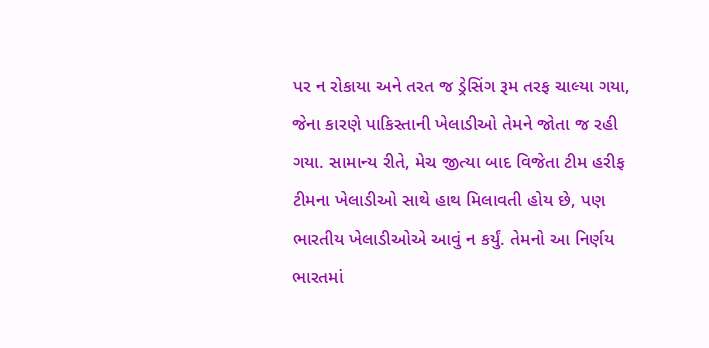પર ન રોકાયા અને તરત જ ડ્રેસિંગ રૂમ તરફ ચાલ્યા ગયા, જેના કારણે પાકિસ્તાની ખેલાડીઓ તેમને જોતા જ રહી ગયા. સામાન્ય રીતે, મેચ જીત્યા બાદ વિજેતા ટીમ હરીફ ટીમના ખેલાડીઓ સાથે હાથ મિલાવતી હોય છે, પણ ભારતીય ખેલાડીઓએ આવું ન કર્યું. તેમનો આ નિર્ણય ભારતમાં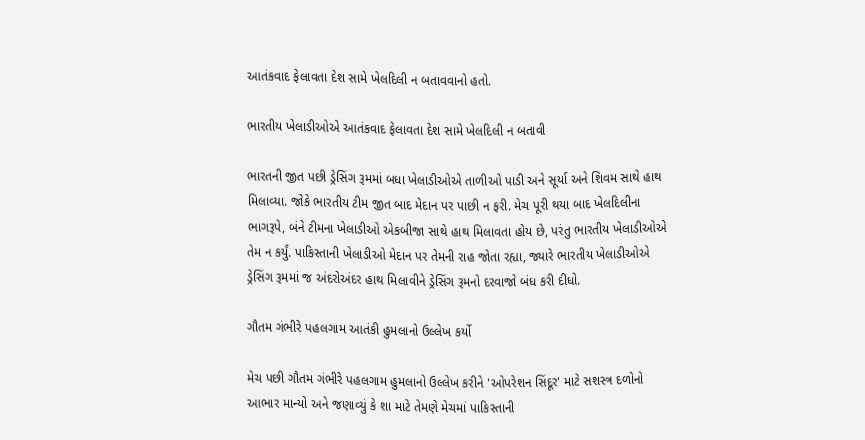આતંકવાદ ફેલાવતા દેશ સામે ખેલદિલી ન બતાવવાનો હતો.

ભારતીય ખેલાડીઓએ આતંકવાદ ફેલાવતા દેશ સામે ખેલદિલી ન બતાવી

ભારતની જીત પછી ડ્રેસિંગ રૂમમાં બધા ખેલાડીઓએ તાળીઓ પાડી અને સૂર્યા અને શિવમ સાથે હાથ મિલાવ્યા. જોકે ભારતીય ટીમ જીત બાદ મેદાન પર પાછી ન ફરી. મેચ પૂરી થયા બાદ ખેલદિલીના ભાગરૂપે, બંને ટીમના ખેલાડીઓ એકબીજા સાથે હાથ મિલાવતા હોય છે, પરંતુ ભારતીય ખેલાડીઓએ તેમ ન કર્યું. પાકિસ્તાની ખેલાડીઓ મેદાન પર તેમની રાહ જોતા રહ્યા, જ્યારે ભારતીય ખેલાડીઓએ ડ્રેસિંગ રૂમમાં જ અંદરોઅંદર હાથ મિલાવીને ડ્રેસિંગ રૂમનો દરવાજો બંધ કરી દીધો.

ગૌતમ ગંભીરે પહલગામ આતંકી હુમલાનો ઉલ્લેખ કર્યો

મેચ પછી ગૌતમ ગંભીરે પહલગામ હુમલાનો ઉલ્લેખ કરીને 'ઓપરેશન સિંદૂર' માટે સશસ્ત્ર દળોનો આભાર માન્યો અને જણાવ્યું કે શા માટે તેમણે મેચમાં પાકિસ્તાની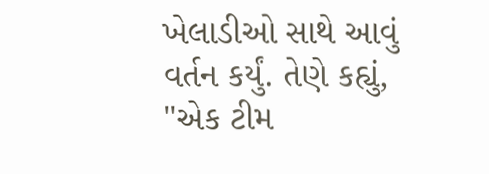ખેલાડીઓ સાથે આવું વર્તન કર્યું. તેણે કહ્યું, "એક ટીમ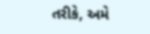તરીકે, અમે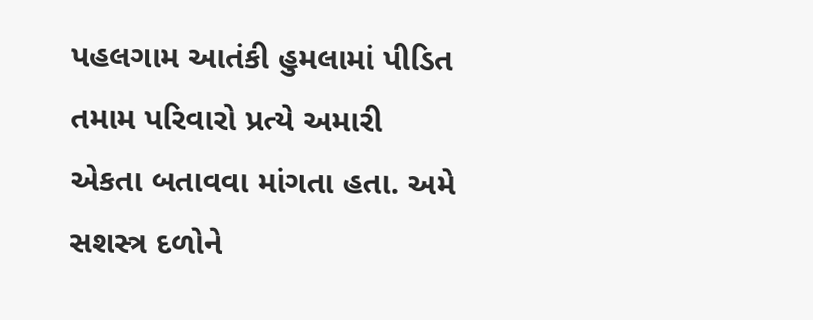પહલગામ આતંકી હુમલામાં પીડિત તમામ પરિવારો પ્રત્યે અમારી એકતા બતાવવા માંગતા હતા. અમે સશસ્ત્ર દળોને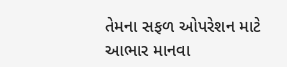તેમના સફળ ઓપરેશન માટે આભાર માનવા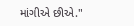માંગીએ છીએ."